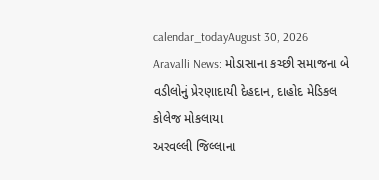calendar_todayAugust 30, 2026
Aravalli News: મોડાસાના કચ્છી સમાજના બે વડીલોનું પ્રેરણાદાયી દેહદાન, દાહોદ મેડિકલ કોલેજ મોકલાયા
અરવલ્લી જિલ્લાના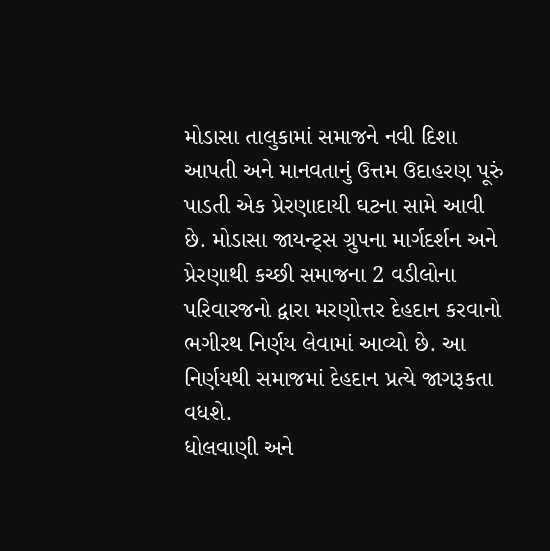મોડાસા તાલુકામાં સમાજને નવી દિશા આપતી અને માનવતાનું ઉત્તમ ઉદાહરણ પૂરું પાડતી એક પ્રેરણાદાયી ઘટના સામે આવી છે. મોડાસા જાયન્ટ્સ ગ્રુપના માર્ગદર્શન અને પ્રેરણાથી કચ્છી સમાજના 2 વડીલોના પરિવારજનો દ્વારા મરણોત્તર દેહદાન કરવાનો ભગીરથ નિર્ણય લેવામાં આવ્યો છે. આ નિર્ણયથી સમાજમાં દેહદાન પ્રત્યે જાગરૂકતા વધશે.
ધોલવાણી અને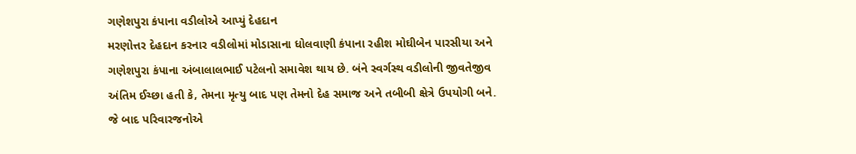ગણેશપુરા કંપાના વડીલોએ આપ્યું દેહદાન
મરણોત્તર દેહદાન કરનાર વડીલોમાં મોડાસાના ધોલવાણી કંપાના રહીશ મોઘીબેન પારસીયા અને ગણેશપુરા કંપાના અંબાલાલભાઈ પટેલનો સમાવેશ થાય છે. બંને સ્વર્ગસ્થ વડીલોની જીવતેજીવ અંતિમ ઈચ્છા હતી કે, તેમના મૃત્યુ બાદ પણ તેમનો દેહ સમાજ અને તબીબી ક્ષેત્રે ઉપયોગી બને. જે બાદ પરિવારજનોએ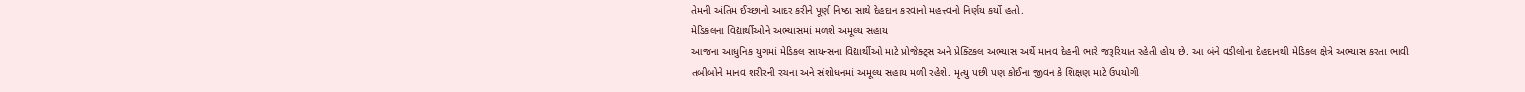તેમની અંતિમ ઈચ્છાનો આદર કરીને પૂર્ણ નિષ્ઠા સાથે દેહદાન કરવાનો મહત્ત્વનો નિર્ણય કર્યો હતો.
મેડિકલના વિદ્યાર્થીઓને અભ્યાસમાં મળશે અમૂલ્ય સહાય
આજના આધુનિક યુગમાં મેડિકલ સાયન્સના વિદ્યાર્થીઓ માટે પ્રોજેક્ટ્સ અને પ્રેક્ટિકલ અભ્યાસ અર્થે માનવ દેહની ભારે જરૂરિયાત રહેતી હોય છે. આ બંને વડીલોના દેહદાનથી મેડિકલ ક્ષેત્રે અભ્યાસ કરતા ભાવી તબીબોને માનવ શરીરની રચના અને સંશોધનમાં અમૂલ્ય સહાય મળી રહેશે. મૃત્યુ પછી પણ કોઈના જીવન કે શિક્ષણ માટે ઉપયોગી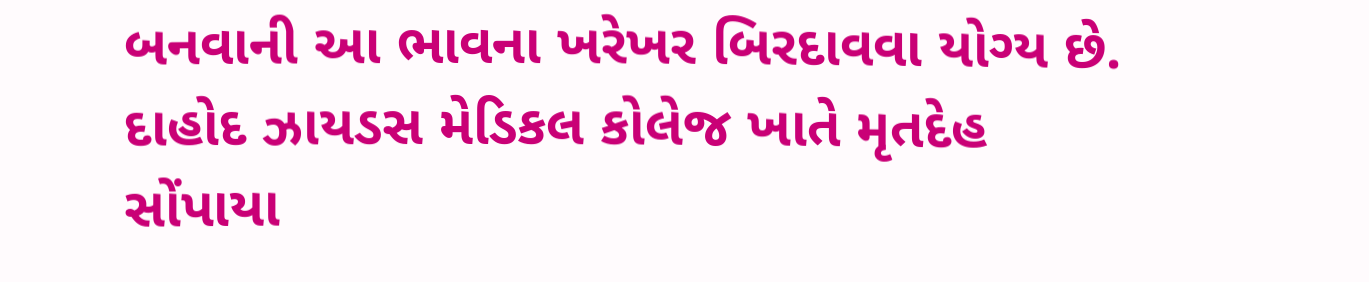બનવાની આ ભાવના ખરેખર બિરદાવવા યોગ્ય છે.
દાહોદ ઝાયડસ મેડિકલ કોલેજ ખાતે મૃતદેહ સોંપાયા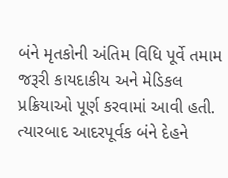બંને મૃતકોની અંતિમ વિધિ પૂર્વે તમામ જરૂરી કાયદાકીય અને મેડિકલ પ્રક્રિયાઓ પૂર્ણ કરવામાં આવી હતી. ત્યારબાદ આદરપૂર્વક બંને દેહને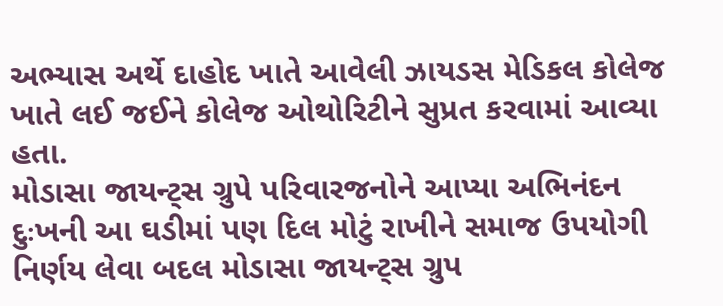અભ્યાસ અર્થે દાહોદ ખાતે આવેલી ઝાયડસ મેડિકલ કોલેજ ખાતે લઈ જઈને કોલેજ ઓથોરિટીને સુપ્રત કરવામાં આવ્યા હતા.
મોડાસા જાયન્ટ્સ ગ્રુપે પરિવારજનોને આપ્યા અભિનંદન
દુઃખની આ ઘડીમાં પણ દિલ મોટું રાખીને સમાજ ઉપયોગી નિર્ણય લેવા બદલ મોડાસા જાયન્ટ્સ ગ્રુપ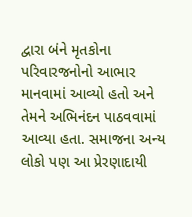દ્વારા બંને મૃતકોના પરિવારજનોનો આભાર માનવામાં આવ્યો હતો અને તેમને અભિનંદન પાઠવવામાં આવ્યા હતા. સમાજના અન્ય લોકો પણ આ પ્રેરણાદાયી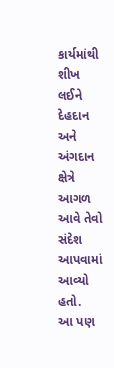કાર્યમાંથી શીખ લઈને દેહદાન અને અંગદાન ક્ષેત્રે આગળ આવે તેવો સંદેશ આપવામાં આવ્યો હતો.
આ પણ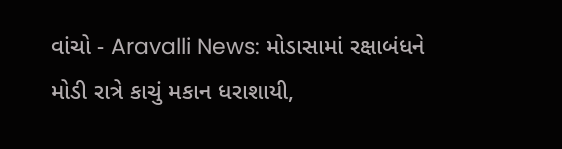વાંચો - Aravalli News: મોડાસામાં રક્ષાબંધને મોડી રાત્રે કાચું મકાન ધરાશાયી,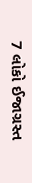7 લોકો ઈજાગ્રસ્ત